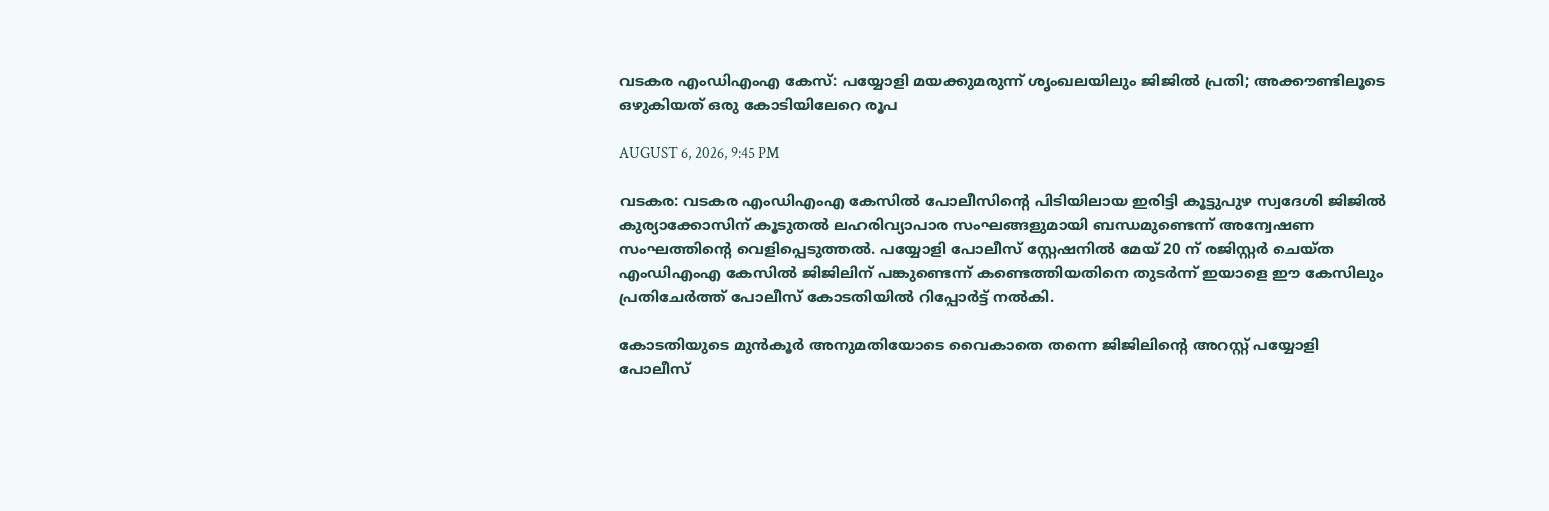വടകര എംഡിഎംഎ കേസ്: പയ്യോളി മയക്കുമരുന്ന് ശൃംഖലയിലും ജിജില്‍ പ്രതി; അക്കൗണ്ടിലൂടെ ഒഴുകിയത് ഒരു കോടിയിലേറെ രൂപ

AUGUST 6, 2026, 9:45 PM

വടകര: വടകര എംഡിഎംഎ കേസില്‍ പോലീസിന്റെ പിടിയിലായ ഇരിട്ടി കൂട്ടുപുഴ സ്വദേശി ജിജില്‍ കുര്യാക്കോസിന് കൂടുതല്‍ ലഹരിവ്യാപാര സംഘങ്ങളുമായി ബന്ധമുണ്ടെന്ന് അന്വേഷണ സംഘത്തിന്റെ വെളിപ്പെടുത്തല്‍. പയ്യോളി പോലീസ് സ്റ്റേഷനില്‍ മേയ് 20 ന് രജിസ്റ്റര്‍ ചെയ്ത എംഡിഎംഎ കേസില്‍ ജിജിലിന് പങ്കുണ്ടെന്ന് കണ്ടെത്തിയതിനെ തുടര്‍ന്ന് ഇയാളെ ഈ കേസിലും പ്രതിചേര്‍ത്ത് പോലീസ് കോടതിയില്‍ റിപ്പോര്‍ട്ട് നല്‍കി.

കോടതിയുടെ മുന്‍കൂര്‍ അനുമതിയോടെ വൈകാതെ തന്നെ ജിജിലിന്റെ അറസ്റ്റ് പയ്യോളി പോലീസ്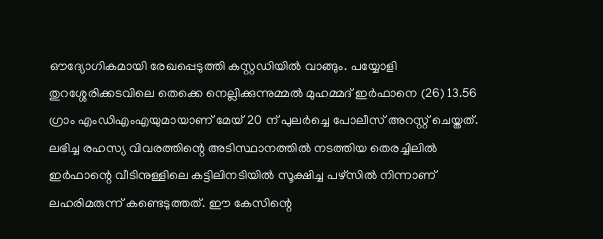ഔദ്യോഗികമായി രേഖപ്പെടുത്തി കസ്റ്റഡിയില്‍ വാങ്ങും. പയ്യോളി തുറശ്ശേരിക്കടവിലെ തെക്കെ നെല്ലിക്കുന്നുമ്മല്‍ മുഹമ്മദ് ഇര്‍ഫാനെ (26) 13.56 ഗ്രാം എംഡിഎംഎയുമായാണ് മേയ് 20 ന് പുലര്‍ച്ചെ പോലീസ് അറസ്റ്റ് ചെയ്തത്. ലഭിച്ച രഹസ്യ വിവരത്തിന്റെ അടിസ്ഥാനത്തില്‍ നടത്തിയ തെരച്ചിലില്‍ ഇര്‍ഫാന്റെ വീടിനുള്ളിലെ കട്ടിലിനടിയില്‍ സൂക്ഷിച്ച പഴ്‌സില്‍ നിന്നാണ് ലഹരിമരുന്ന് കണ്ടെടുത്തത്. ഈ കേസിന്റെ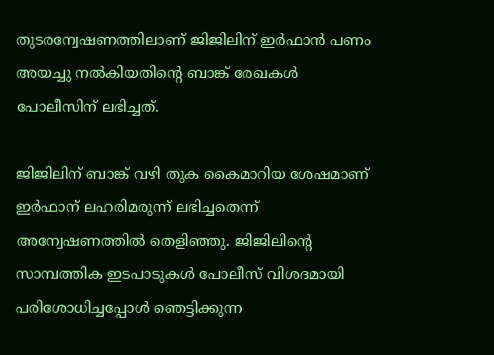തുടരന്വേഷണത്തിലാണ് ജിജിലിന് ഇര്‍ഫാന്‍ പണം അയച്ചു നല്‍കിയതിന്റെ ബാങ്ക് രേഖകള്‍ പോലീസിന് ലഭിച്ചത്.

ജിജിലിന് ബാങ്ക് വഴി തുക കൈമാറിയ ശേഷമാണ് ഇര്‍ഫാന് ലഹരിമരുന്ന് ലഭിച്ചതെന്ന് അന്വേഷണത്തില്‍ തെളിഞ്ഞു. ജിജിലിന്റെ സാമ്പത്തിക ഇടപാടുകള്‍ പോലീസ് വിശദമായി പരിശോധിച്ചപ്പോള്‍ ഞെട്ടിക്കുന്ന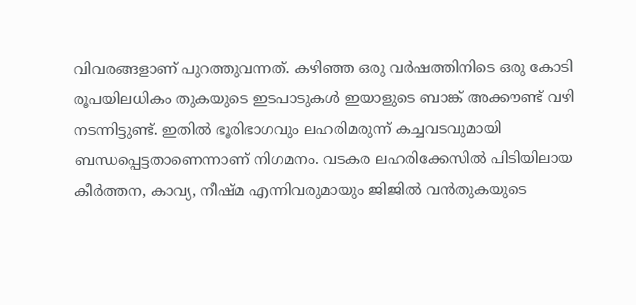വിവരങ്ങളാണ് പുറത്തുവന്നത്. കഴിഞ്ഞ ഒരു വര്‍ഷത്തിനിടെ ഒരു കോടി രൂപയിലധികം തുകയുടെ ഇടപാടുകള്‍ ഇയാളുടെ ബാങ്ക് അക്കൗണ്ട് വഴി നടന്നിട്ടുണ്ട്. ഇതില്‍ ഭൂരിഭാഗവും ലഹരിമരുന്ന് കച്ചവടവുമായി ബന്ധപ്പെട്ടതാണെന്നാണ് നിഗമനം. വടകര ലഹരിക്കേസില്‍ പിടിയിലായ കീര്‍ത്തന, കാവ്യ, നീഷ്മ എന്നിവരുമായും ജിജില്‍ വന്‍തുകയുടെ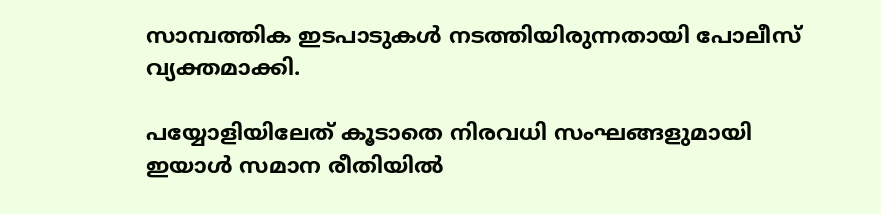സാമ്പത്തിക ഇടപാടുകള്‍ നടത്തിയിരുന്നതായി പോലീസ് വ്യക്തമാക്കി.

പയ്യോളിയിലേത് കൂടാതെ നിരവധി സംഘങ്ങളുമായി ഇയാള്‍ സമാന രീതിയില്‍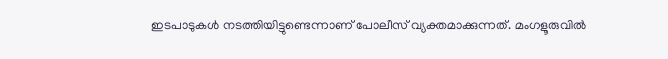ഇടപാടുകള്‍ നടത്തിയിട്ടുണ്ടെന്നാണ് പോലീസ് വ്യക്തമാക്കുന്നത്. മംഗളൂരുവില്‍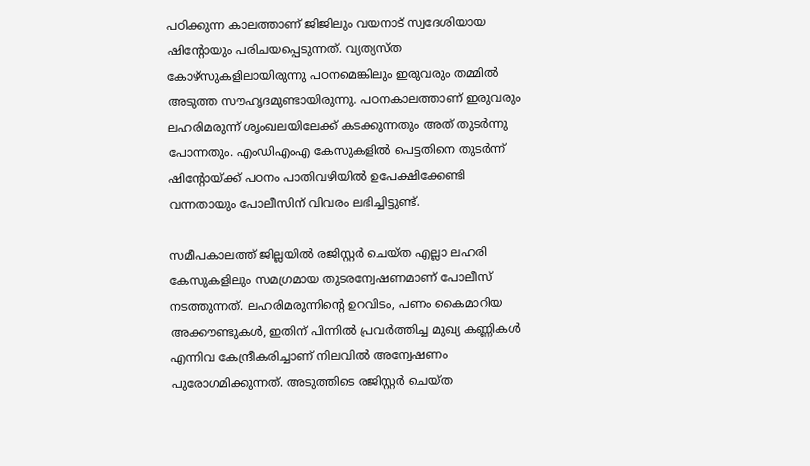പഠിക്കുന്ന കാലത്താണ് ജിജിലും വയനാട് സ്വദേശിയായ ഷിന്റോയും പരിചയപ്പെടുന്നത്. വ്യത്യസ്ത കോഴ്‌സുകളിലായിരുന്നു പഠനമെങ്കിലും ഇരുവരും തമ്മില്‍ അടുത്ത സൗഹൃദമുണ്ടായിരുന്നു. പഠനകാലത്താണ് ഇരുവരും ലഹരിമരുന്ന് ശൃംഖലയിലേക്ക് കടക്കുന്നതും അത് തുടര്‍ന്നു പോന്നതും. എംഡിഎംഎ കേസുകളില്‍ പെട്ടതിനെ തുടര്‍ന്ന് ഷിന്റോയ്ക്ക് പഠനം പാതിവഴിയില്‍ ഉപേക്ഷിക്കേണ്ടി വന്നതായും പോലീസിന് വിവരം ലഭിച്ചിട്ടുണ്ട്.

സമീപകാലത്ത് ജില്ലയില്‍ രജിസ്റ്റര്‍ ചെയ്ത എല്ലാ ലഹരി കേസുകളിലും സമഗ്രമായ തുടരന്വേഷണമാണ് പോലീസ് നടത്തുന്നത്. ലഹരിമരുന്നിന്റെ ഉറവിടം, പണം കൈമാറിയ അക്കൗണ്ടുകള്‍, ഇതിന് പിന്നില്‍ പ്രവര്‍ത്തിച്ച മുഖ്യ കണ്ണികള്‍ എന്നിവ കേന്ദ്രീകരിച്ചാണ് നിലവില്‍ അന്വേഷണം പുരോഗമിക്കുന്നത്. അടുത്തിടെ രജിസ്റ്റര്‍ ചെയ്ത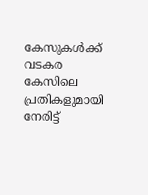കേസുകള്‍ക്ക് വടകര കേസിലെ പ്രതികളുമായി നേരിട്ട്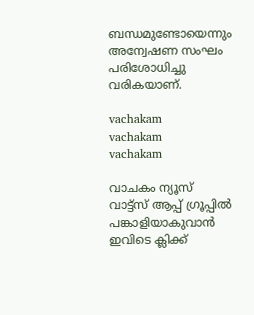ബന്ധമുണ്ടോയെന്നും അന്വേഷണ സംഘം പരിശോധിച്ചു വരികയാണ്.

vachakam
vachakam
vachakam

വാചകം ന്യൂസ് വാട്ട്സ് ആപ്പ് ഗ്രൂപ്പിൽ പങ്കാളിയാകുവാൻ ഇവിടെ ക്ലിക്ക്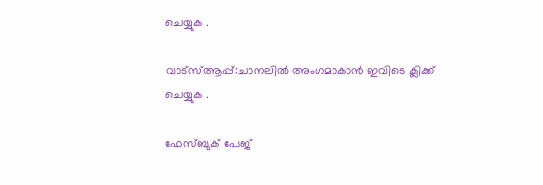ചെയ്യുക .

വാട്സ്ആപ്പ്:ചാനലിൽ അംഗമാകാൻ ഇവിടെ ക്ലിക്ക് ചെയ്യുക .

ഫേസ്ബുക് പേജ്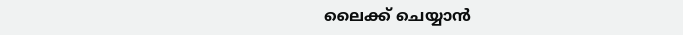ലൈക്ക് ചെയ്യാൻ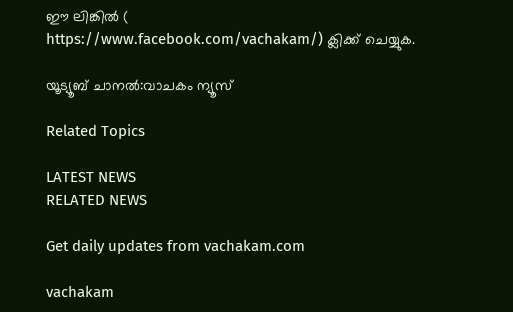ഈ ലിങ്കിൽ (
https://www.facebook.com/vachakam/) ക്ലിക്ക് ചെയ്യുക.

യൂട്യൂബ് ചാനൽ:വാചകം ന്യൂസ്

Related Topics

LATEST NEWS
RELATED NEWS

Get daily updates from vachakam.com

vachakam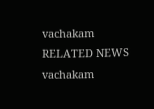vachakam
RELATED NEWS
vachakam